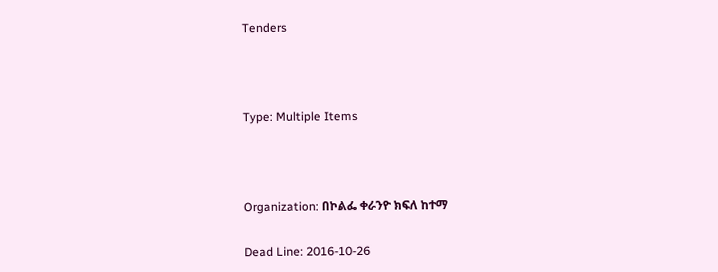Tenders



Type: Multiple Items



Organization: በኮልፌ ቀራንዮ ክፍለ ከተማ

Dead Line: 2016-10-26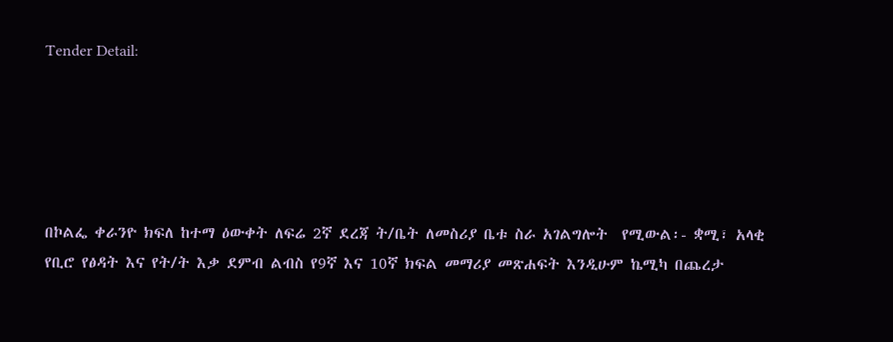Tender Detail:





በኮልፌ ቀራንዮ ክፍለ ከተማ ዕውቀት ለፍሬ 2ኛ ደረጃ ት/ቤት ለመስሪያ ቤቱ ስራ አገልግሎት  የሚውል፡- ቋሚ፣ አላቂ የቢሮ የፅዳት እና የት/ት እቃ ደምብ ልብስ የ9ኛ እና 10ኛ ክፍል መማሪያ መጽሐፍት እንዲሁም ኬሚካ በጨረታ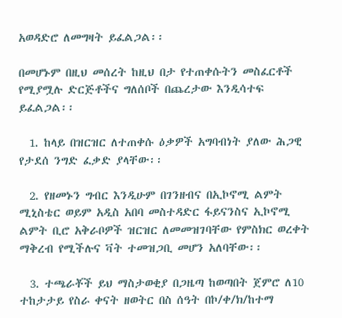አወዳድሮ ለመግዛት ይፈልጋል፡፡

በመሆኑም በዚህ መሰረት ከዚህ በታ የተጠቀሱትን መስፈርቶች የሚያሟሉ ድርጅቶችና ግለሰቦች በጨረታው እንዲሳተፍ ይፈልጋል፡፡

  1. ከላይ በዝርዝር ለተጠቀሱ ዕቃዎች አግባብነት ያለው ሕጋዊ የታደሰ ንግድ ፈቃድ ያላቸው፡፡

  2. የዘመኑን ግብር እንዲሁም በገንዘብና በኢኮኖሚ ልምት ሚኒስቴር ወይም አዲስ አበባ መስተዳድር ፋይናንስና ኢኮኖሚ ልምት ቢሮ አቅራቦዎች ዝርዝር ለመመዝገባቸው የምስክር ወረቀት ማቅረብ የሚችሉና ቫት ተመዝጋቢ መሆን አለባቸው፡፡

  3. ተጫራቾች ይህ ማስታወቂያ በጋዜጣ ከወጣበት ጀምሮ ለ10 ተከታታይ የስራ ቀናት ዘወትር በስ ሰዓት በኮ/ቀ/ክ/ከተማ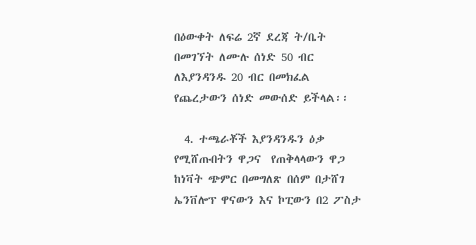በዕውቀት ለፍሬ 2ኛ ደረጃ ት/ቤት በመገኘት ለሙሉ ሰነድ 50 ብር ለእያንዳንዱ 20 ብር በመክፈል  የጨረታውን ሰነድ መውሰድ ይችላል፡፡

  4. ተጫራቾች እያንዳንዱን ዕቃ የሚሸጡበትን ዋጋና  የጠቅላላውን ዋጋ ከነቫት ጭምር በመግለጽ በሰም በታሸገ ኤንቨሎፕ ዋናውን እና ኮፒውን በ2 ፖስታ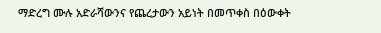ማድረግ ሙሉ አድራሻውንና የጨረታውን አይነት በመጥቀስ በዕውቀት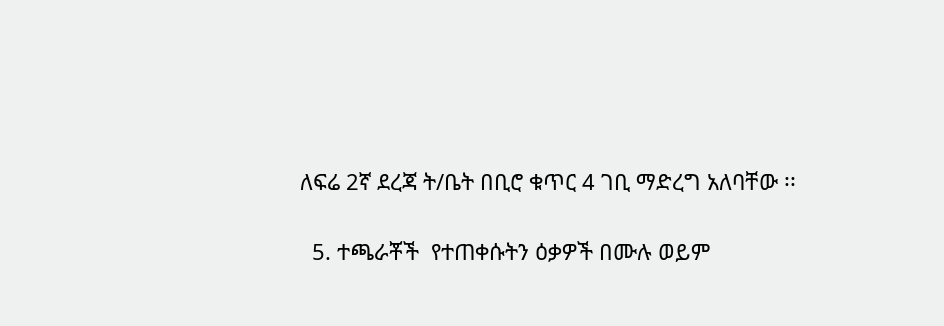ለፍሬ 2ኛ ደረጃ ት/ቤት በቢሮ ቁጥር 4 ገቢ ማድረግ አለባቸው ፡፡

  5. ተጫራቾች  የተጠቀሱትን ዕቃዎች በሙሉ ወይም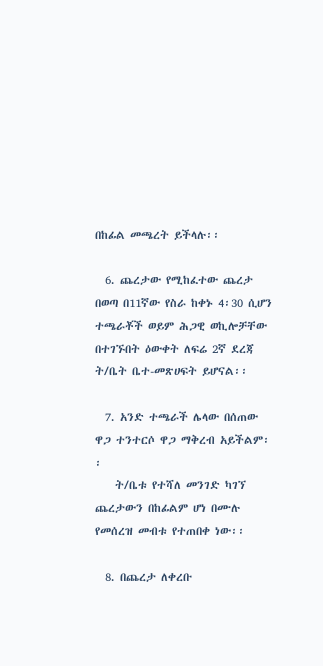በከፊል መጫረት ይችላሉ፡፡

  6. ጨረታው የሚከፈተው ጨረታ በወጣ በ11ኛው የስራ ከቀኑ 4፡30 ሲሆን  ተጫራቾች ወይም ሕጋዊ ወኪሎቻቸው በተገኙበት ዕውቀት ለፍሬ 2ኛ ደረጃ ት/ቤት ቤተ-መጽሀፍት ይሆናል፡፡

  7. አንድ ተጫራች ሌላው በሰጠው  ዋጋ ተንተርሶ ዋጋ ማቅረብ አይችልም፡፡
    ት/ቤቱ የተሻለ መንገድ ካገኘ ጨረታውን በከፊልም ሆነ በሙሉ የመሰረዝ መብቱ የተጠበቀ ነው፡፡

  8. በጨረታ ለቀረቡ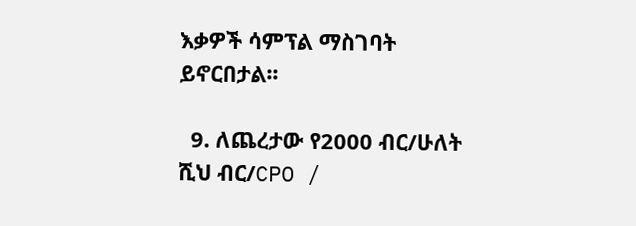እቃዎች ሳምፕል ማስገባት ይኖርበታል፡፡

  9. ለጨረታው የ2000 ብር/ሁለት ሺህ ብር/CPO /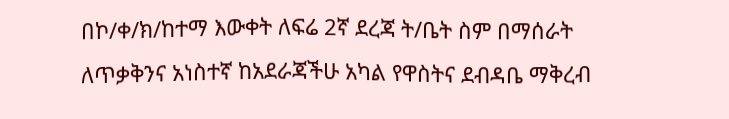በኮ/ቀ/ክ/ከተማ እውቀት ለፍሬ 2ኛ ደረጃ ት/ቤት ስም በማሰራት ለጥቃቅንና አነስተኛ ከአደራጃችሁ አካል የዋስትና ደብዳቤ ማቅረብ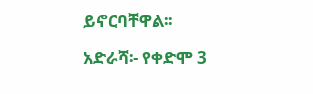ይኖርባቸዋል፡፡

አድራሻ፡- የቀድሞ 3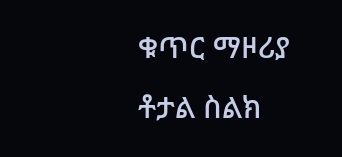ቁጥር ማዞሪያ ቶታል ስልክ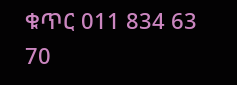ቁጥር 011 834 63 70